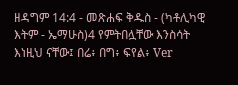ዘዳግም 14:4 - መጽሐፍ ቅዱስ - (ካቶሊካዊ እትም - ኤማሁስ)4 የምትበሏቸው እንስሳት እነዚህ ናቸው፤ በሬ፥ በግ፥ ፍየል፥ Ver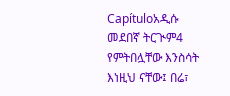Capítuloአዲሱ መደበኛ ትርጒም4 የምትበሏቸው እንስሳት እነዚህ ናቸው፤ በሬ፣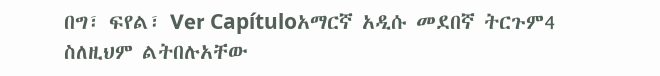በግ፣ ፍየል፣ Ver Capítuloአማርኛ አዲሱ መደበኛ ትርጉም4 ስለዚህም ልትበሉአቸው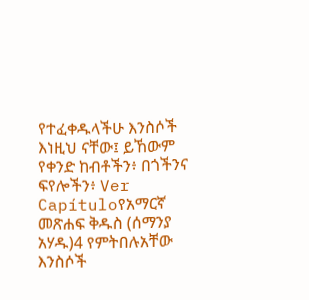የተፈቀዱላችሁ እንስሶች እነዚህ ናቸው፤ ይኸውም የቀንድ ከብቶችን፥ በጎችንና ፍየሎችን፥ Ver Capítuloየአማርኛ መጽሐፍ ቅዱስ (ሰማንያ አሃዱ)4 የምትበሉአቸው እንስሶች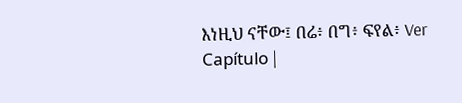እነዚህ ናቸው፤ በሬ፥ በግ፥ ፍየል፥ Ver Capítulo |